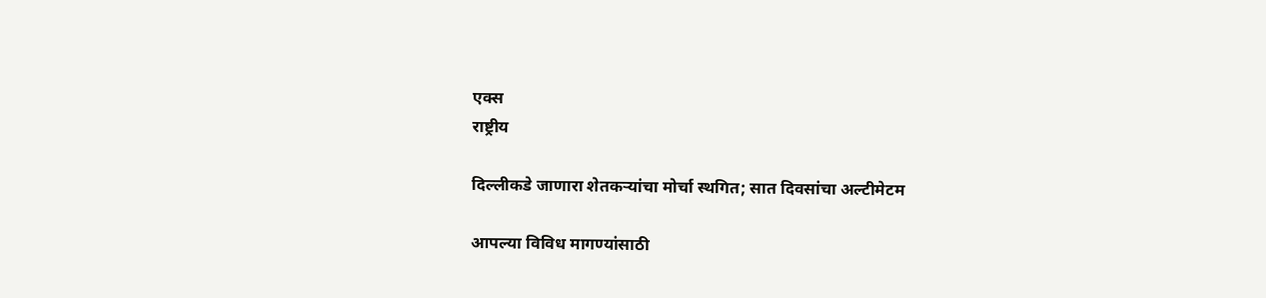एक्स
राष्ट्रीय

दिल्लीकडे जाणारा शेतकऱ्यांचा मोर्चा स्थगित; सात दिवसांचा अल्टीमेटम

आपल्या विविध मागण्यांसाठी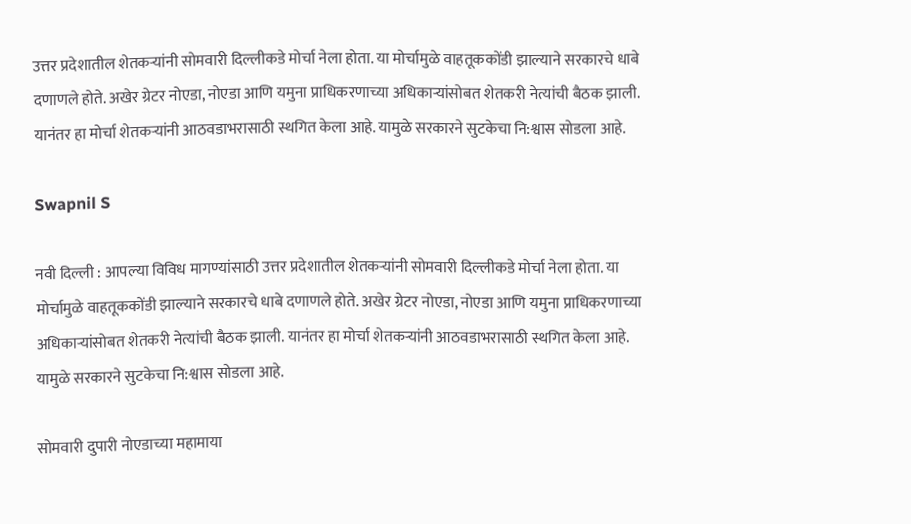उत्तर प्रदेशातील शेतकऱ्यांनी सोमवारी दिल्लीकडे मोर्चा नेला होता. या मोर्चामुळे वाहतूककोंडी झाल्याने सरकारचे धाबे दणाणले होते. अखेर ग्रेटर नोएडा, नोएडा आणि यमुना प्राधिकरणाच्या अधिकाऱ्यांसोबत शेतकरी नेत्यांची बैठक झाली. यानंतर हा मोर्चा शेतकऱ्यांनी आठवडाभरासाठी स्थगित केला आहे. यामुळे सरकारने सुटकेचा नि:श्वास सोडला आहे.

Swapnil S

नवी दिल्ली : आपल्या विविध मागण्यांसाठी उत्तर प्रदेशातील शेतकऱ्यांनी सोमवारी दिल्लीकडे मोर्चा नेला होता. या मोर्चामुळे वाहतूककोंडी झाल्याने सरकारचे धाबे दणाणले होते. अखेर ग्रेटर नोएडा, नोएडा आणि यमुना प्राधिकरणाच्या अधिकाऱ्यांसोबत शेतकरी नेत्यांची बैठक झाली. यानंतर हा मोर्चा शेतकऱ्यांनी आठवडाभरासाठी स्थगित केला आहे. यामुळे सरकारने सुटकेचा नि:श्वास सोडला आहे.

सोमवारी दुपारी नोएडाच्या महामाया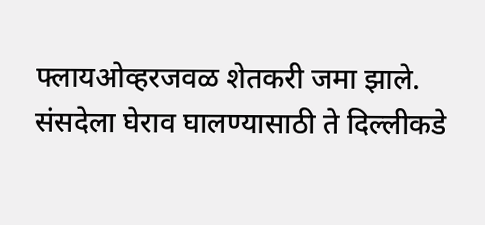फ्लायओव्हरजवळ शेतकरी जमा झाले. संसदेला घेराव घालण्यासाठी ते दिल्लीकडे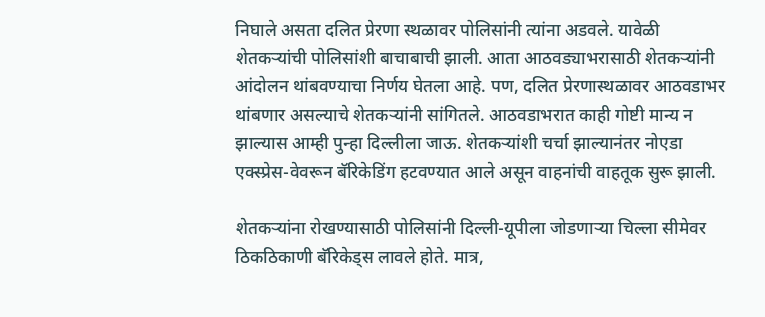निघाले असता दलित प्रेरणा स्थळावर पोलिसांनी त्यांना अडवले. यावेळी शेतकऱ्यांची पोलिसांशी बाचाबाची झाली. आता आठवड्याभरासाठी शेतकऱ्यांनी आंदोलन थांबवण्याचा निर्णय घेतला आहे. पण, दलित प्रेरणास्थळावर आठवडाभर थांबणार असल्याचे शेतकऱ्यांनी सांगितले. आठवडाभरात काही गोष्टी मान्य न झाल्यास आम्ही पुन्हा दिल्लीला जाऊ. शेतकऱ्यांशी चर्चा झाल्यानंतर नोएडा एक्स्प्रेस-वेवरून बॅरिकेडिंग हटवण्यात आले असून वाहनांची वाहतूक सुरू झाली.

शेतकऱ्यांना रोखण्यासाठी पोलिसांनी दिल्ली-यूपीला जोडणाऱ्या चिल्ला सीमेवर ठिकठिकाणी बॅरिकेड्स लावले होते. मात्र,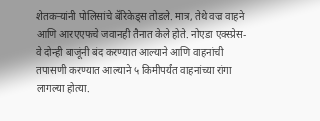शेतकऱ्यांनी पोलिसांचे बॅरिकेड्स तोडले. मात्र, तेथे वज्र वाहने आणि आरएएफचे जवानही तैनात केले होते. नोएडा एक्स्प्रेस-वे दोन्ही बाजूंनी बंद करण्यात आल्याने आणि वाहनांची तपासणी करण्यात आल्याने ५ किमीपर्यंत वाहनांच्या रांगा लागल्या होत्या.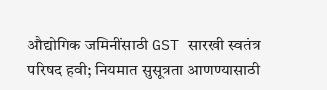औद्योगिक जमिनींसाठी GST सारखी स्वतंत्र परिषद हवी; नियमात सुसूत्रता आणण्यासाठी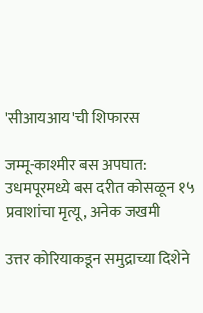'सीआयआय'ची शिफारस

जम्मू-काश्मीर बस अपघात: उधमपूरमध्ये बस दरीत कोसळून १५ प्रवाशांचा मृत्यू, अनेक जखमी

उत्तर कोरियाकडून समुद्राच्या दिशेने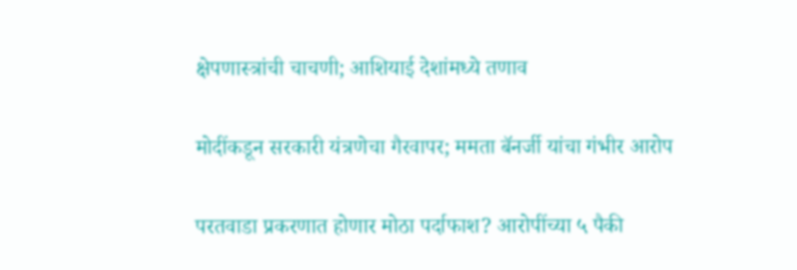क्षेपणास्त्रांची चाचणी; आशियाई देशांमध्ये तणाव

मोदींकडून सरकारी यंत्रणेचा गैरवापर; ममता बॅनर्जी यांचा गंभीर आरोप

परतवाडा प्रकरणात होणार मोठा पर्दाफाश? आरोपींच्या ५ पैकी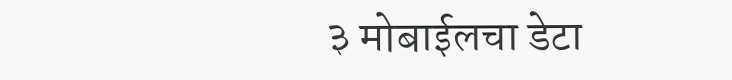३ मोबाईलचा डेटा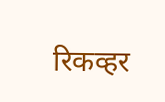रिकव्हर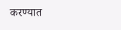करण्यात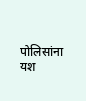पोलिसांना यश